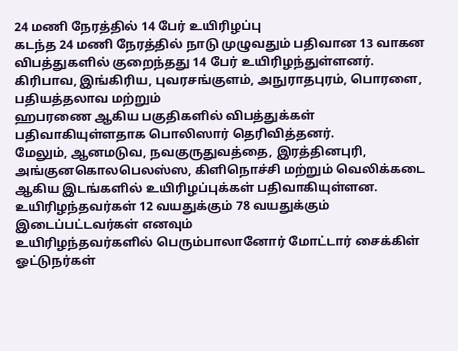24 மணி நேரத்தில் 14 பேர் உயிரிழப்பு
கடந்த 24 மணி நேரத்தில் நாடு முழுவதும் பதிவான 13 வாகன விபத்துகளில் குறைந்தது 14 பேர் உயிரிழந்துள்ளனர்.
கிரிபாவ, இங்கிரிய, புவரசங்குளம், அநுராதபுரம், பொரளை, பதியத்தலாவ மற்றும்
ஹபரணை ஆகிய பகுதிகளில் விபத்துக்கள் பதிவாகியுள்ளதாக பொலிஸார் தெரிவித்தனர்.
மேலும், ஆனமடுவ, நவகுருதுவத்தை, இரத்தினபுரி, அங்குனகொலபெலஸ்ஸ, கிளிநொச்சி மற்றும் வெலிக்கடை ஆகிய இடங்களில் உயிரிழப்புக்கள் பதிவாகியுள்ளன.
உயிரிழந்தவர்கள் 12 வயதுக்கும் 78 வயதுக்கும் இடைப்பட்டவர்கள் எனவும்
உயிரிழந்தவர்களில் பெரும்பாலானோர் மோட்டார் சைக்கிள் ஓட்டுநர்கள்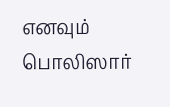எனவும் பொலிஸார்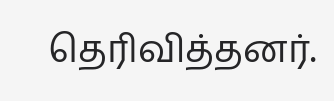தெரிவித்தனர்.